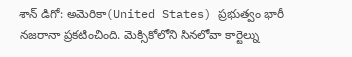శాన్ డిగో: అమెరికా(United States) ప్రభుత్వం భారీ నజరానా ప్రకటించింది. మెక్సికోలోని సినలోవా కార్టెల్ను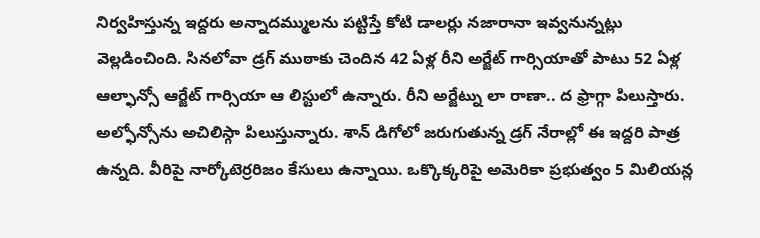నిర్వహిస్తున్న ఇద్దరు అన్నాదమ్ములను పట్టిస్తే కోటి డాలర్లు నజారానా ఇవ్వనున్నట్లు వెల్లడించింది. సినలోవా డ్రగ్ ముఠాకు చెందిన 42 ఏళ్ల రీని అర్జేట్ గార్సియాతో పాటు 52 ఏళ్ల ఆల్ఫాన్సో ఆర్జేట్ గార్సియా ఆ లిస్టులో ఉన్నారు. రీని అర్జేట్ను లా రాణా.. ద ఫ్రాగ్గా పిలుస్తారు. అల్ఫోన్సోను అచిలిస్గా పిలుస్తున్నారు. శాన్ డిగోలో జరుగుతున్న డ్రగ్ నేరాల్లో ఈ ఇద్దరి పాత్ర ఉన్నది. వీరిపై నార్కోటెర్రరిజం కేసులు ఉన్నాయి. ఒక్కొక్కరిపై అమెరికా ప్రభుత్వం 5 మిలియన్ల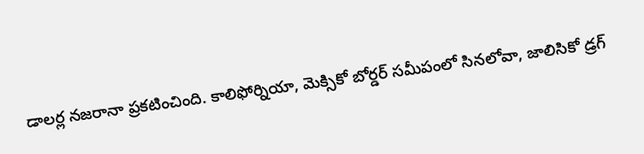డాలర్ల నజరానా ప్రకటించింది. కాలిఫోర్నియా, మెక్సికో బోర్డర్ సమీపంలో సినలోవా, జాలిసికో డ్రగ్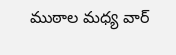ముఠాల మధ్య వార్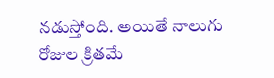నడుస్తోంది. అయితే నాలుగు రోజుల క్రితమే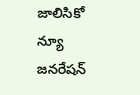జాలిసికో న్యూ జనరేషన్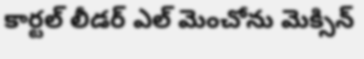కార్టల్ లీడర్ ఎల్ మెంచోను మెక్సిన్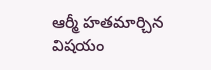ఆర్మీ హతమార్చిన విషయం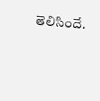తెలిసిందే.